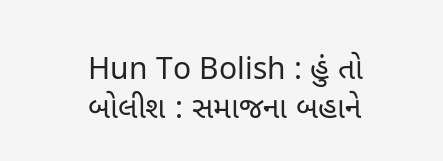Hun To Bolish : હું તો બોલીશ : સમાજના બહાને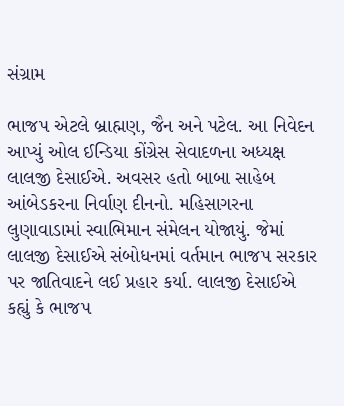સંગ્રામ

ભાજપ એટલે બ્રાહ્મણ, જૈન અને પટેલ. આ નિવેદન આપ્યું ઓલ ઈન્ડિયા કોંગ્રેસ સેવાદળના અધ્યક્ષ લાલજી દેસાઈએ. અવસર હતો બાબા સાહેબ આંબેડકરના નિર્વાણ દીનનો. મહિસાગરના લુણાવાડામાં સ્વાભિમાન સંમેલન યોજાયું. જેમાં લાલજી દેસાઈએ સંબોધનમાં વર્તમાન ભાજપ સરકાર પર જાતિવાદને લઈ પ્રહાર કર્યા. લાલજી દેસાઈએ કહ્યું કે ભાજપ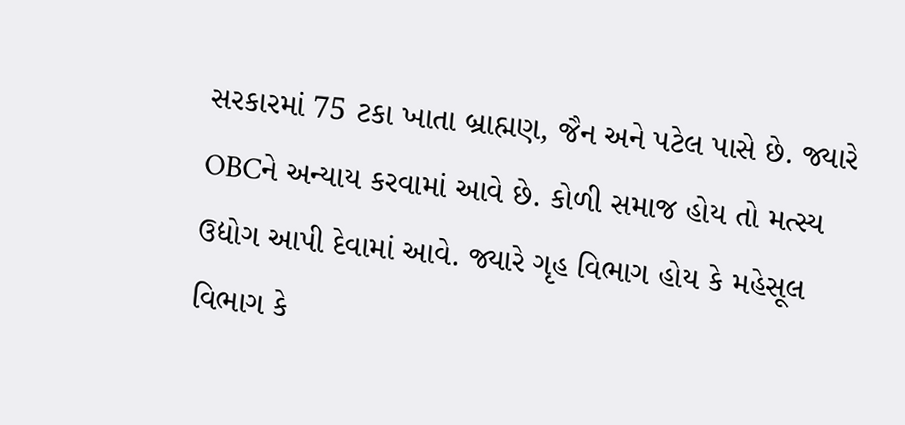સરકારમાં 75 ટકા ખાતા બ્રાહ્મણ, જૈન અને પટેલ પાસે છે. જ્યારે OBCને અન્યાય કરવામાં આવે છે. કોળી સમાજ હોય તો મત્સ્ય ઉદ્યોગ આપી દેવામાં આવે. જ્યારે ગૃહ વિભાગ હોય કે મહેસૂલ વિભાગ કે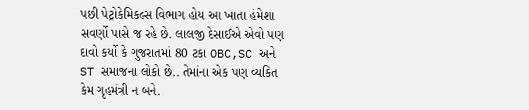પછી પેટ્રોકેમિકલ્સ વિભાગ હોય આ ખાતા હંમેશા સવર્ણો પાસે જ રહે છે. લાલજી દેસાઈએ એવો પણ દાવો કર્યો કે ગુજરાતમાં 80 ટકા OBC,SC અને ST સમાજના લોકો છે.. તેમાંના એક પણ વ્યકિત કેમ ગૃહમંત્રી ન બને.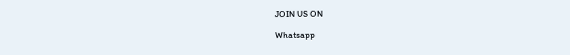JOIN US ON

Whatsapp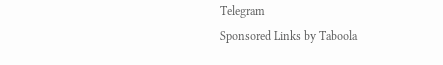Telegram
Sponsored Links by Taboola